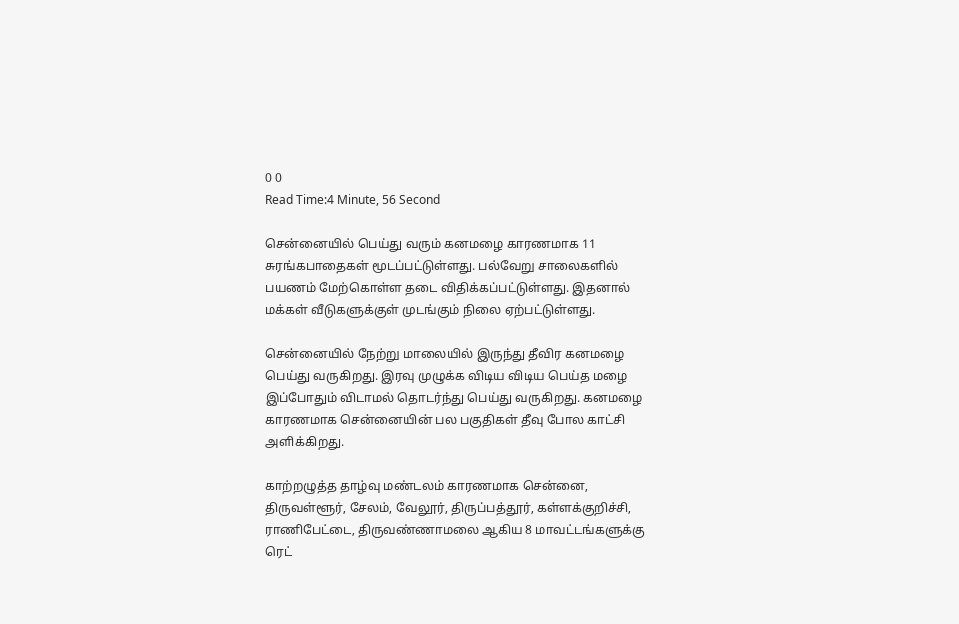0 0
Read Time:4 Minute, 56 Second

சென்னையில் பெய்து வரும் கனமழை காரணமாக 11 சுரங்கபாதைகள் மூடப்பட்டுள்ளது. பல்வேறு சாலைகளில் பயணம் மேற்கொள்ள தடை விதிக்கப்பட்டுள்ளது. இதனால் மக்கள் வீடுகளுக்குள் முடங்கும் நிலை ஏற்பட்டுள்ளது.

சென்னையில் நேற்று மாலையில் இருந்து தீவிர கனமழை பெய்து வருகிறது. இரவு முழுக்க விடிய விடிய பெய்த மழை இப்போதும் விடாமல் தொடர்ந்து பெய்து வருகிறது. கனமழை காரணமாக சென்னையின் பல பகுதிகள் தீவு போல காட்சி அளிக்கிறது.

காற்றழுத்த தாழ்வு மண்டலம் காரணமாக சென்னை, திருவள்ளூர், சேலம், வேலூர், திருப்பத்தூர், கள்ளக்குறிச்சி, ராணிபேட்டை, திருவண்ணாமலை ஆகிய 8 மாவட்டங்களுக்கு ரெட்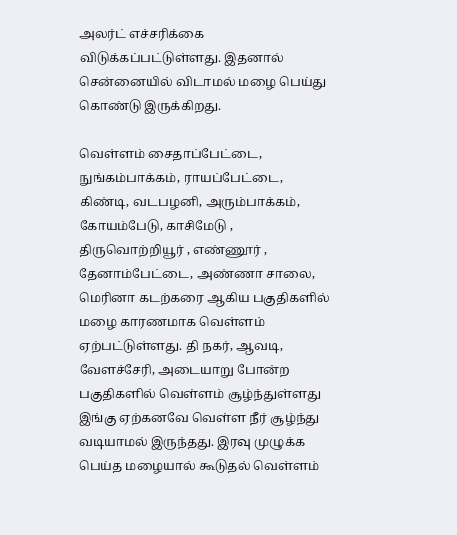அலர்ட் எச்சரிக்கை விடுக்கப்பட்டுள்ளது. இதனால் சென்னையில் விடாமல் மழை பெய்து கொண்டு இருக்கிறது.

வெள்ளம் சைதாப்பேட்டை, நுங்கம்பாக்கம், ராயப்பேட்டை, கிண்டி, வடபழனி, அரும்பாக்கம், கோயம்பேடு, காசிமேடு , திருவொற்றியூர் , எண்ணூர் , தேனாம்பேட்டை, அண்ணா சாலை, மெரினா கடற்கரை ஆகிய பகுதிகளில் மழை காரணமாக வெள்ளம் ஏற்பட்டுள்ளது. தி நகர், ஆவடி, வேளச்சேரி, அடையாறு போன்ற பகுதிகளில் வெள்ளம் சூழ்ந்துள்ளது இங்கு ஏற்கனவே வெள்ள நீர் சூழ்ந்து வடியாமல் இருந்தது. இரவு முழுக்க பெய்த மழையால் கூடுதல் வெள்ளம்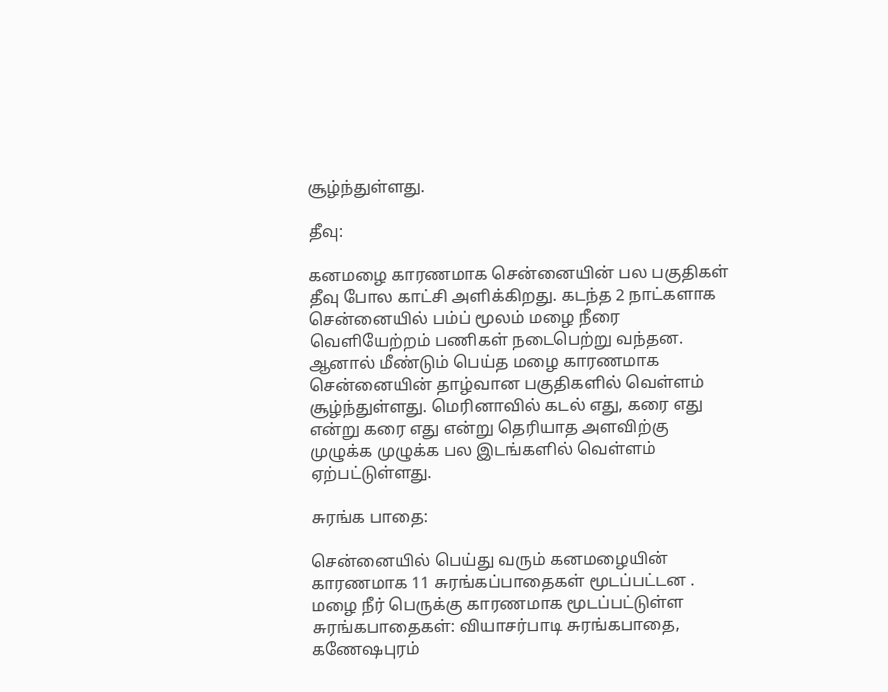சூழ்ந்துள்ளது.

தீவு:

கனமழை காரணமாக சென்னையின் பல பகுதிகள் தீவு போல காட்சி அளிக்கிறது. கடந்த 2 நாட்களாக சென்னையில் பம்ப் மூலம் மழை நீரை வெளியேற்றம் பணிகள் நடைபெற்று வந்தன. ஆனால் மீண்டும் பெய்த மழை காரணமாக சென்னையின் தாழ்வான பகுதிகளில் வெள்ளம் சூழ்ந்துள்ளது. மெரினாவில் கடல் எது, கரை எது என்று கரை எது என்று தெரியாத அளவிற்கு முழுக்க முழுக்க பல இடங்களில் வெள்ளம் ஏற்பட்டுள்ளது.

சுரங்க பாதை:

சென்னையில் பெய்து வரும் கனமழையின் காரணமாக 11 சுரங்கப்பாதைகள் மூடப்பட்டன . மழை நீர் பெருக்கு காரணமாக மூடப்பட்டுள்ள சுரங்கபாதைகள்: வியாசர்பாடி சுரங்கபாதை, கணேஷபுரம்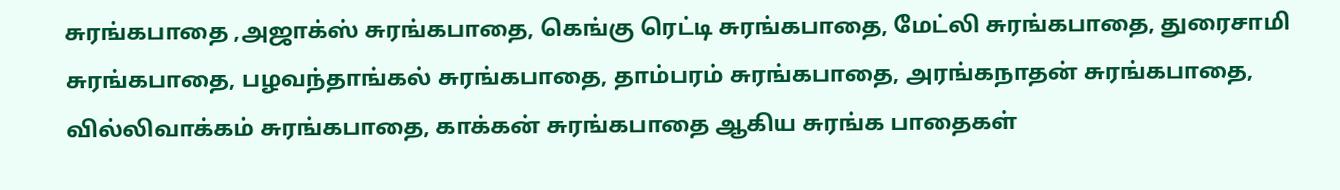சுரங்கபாதை ,அஜாக்ஸ் சுரங்கபாதை, கெங்கு ரெட்டி சுரங்கபாதை, மேட்லி சுரங்கபாதை, துரைசாமி சுரங்கபாதை, பழவந்தாங்கல் சுரங்கபாதை, தாம்பரம் சுரங்கபாதை, அரங்கநாதன் சுரங்கபாதை, வில்லிவாக்கம் சுரங்கபாதை, காக்கன் சுரங்கபாதை ஆகிய சுரங்க பாதைகள்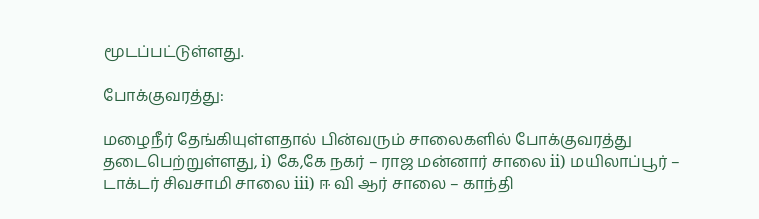மூடப்பட்டுள்ளது.

போக்குவரத்து:

மழைநீர் தேங்கியுள்ளதால் பின்வரும் சாலைகளில் போக்குவரத்து தடைபெற்றுள்ளது, i) கே,கே நகர் – ராஜ மன்னார் சாலை ii) மயிலாப்பூர் – டாக்டர் சிவசாமி சாலை iii) ஈ வி ஆர் சாலை – காந்தி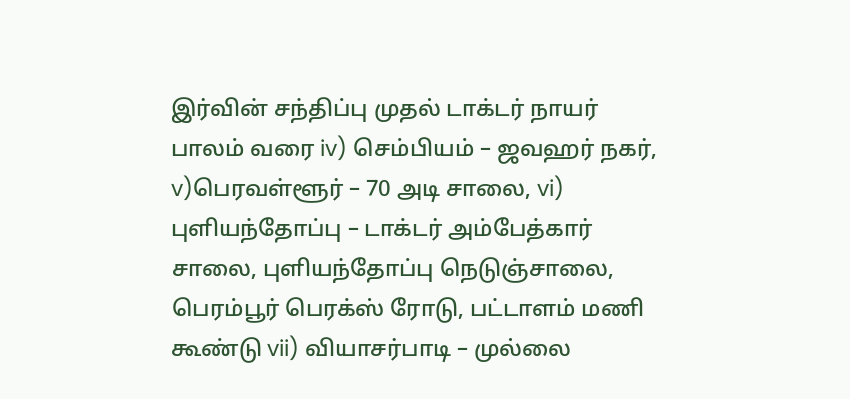இர்வின் சந்திப்பு முதல் டாக்டர் நாயர் பாலம் வரை iv) செம்பியம் – ஜவஹர் நகர், v)பெரவள்ளூர் – 70 அடி சாலை, vi) புளியந்தோப்பு – டாக்டர் அம்பேத்கார் சாலை, புளியந்தோப்பு நெடுஞ்சாலை, பெரம்பூர் பெரக்ஸ் ரோடு, பட்டாளம் மணி கூண்டு vii) வியாசர்பாடி – முல்லை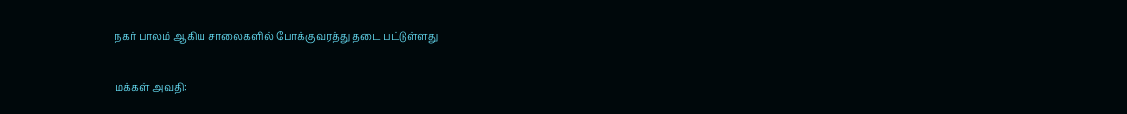நகர் பாலம் ஆகிய சாலைகளில் போக்குவரத்து தடை பட்டுள்ளது

மக்கள் அவதி: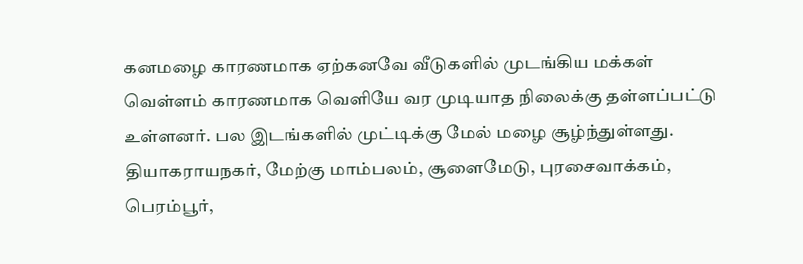கனமழை காரணமாக ஏற்கனவே வீடுகளில் முடங்கிய மக்கள் வெள்ளம் காரணமாக வெளியே வர முடியாத நிலைக்கு தள்ளப்பட்டு உள்ளனர். பல இடங்களில் முட்டிக்கு மேல் மழை சூழ்ந்துள்ளது. தியாகராயநகர், மேற்கு மாம்பலம், சூளைமேடு, புரசைவாக்கம், பெரம்பூர்,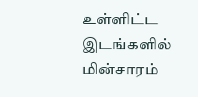உள்ளிட்ட இடங்களில் மின்சாரம்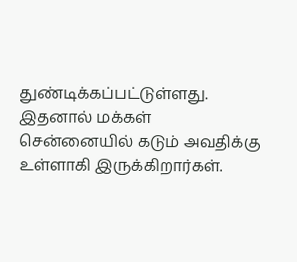துண்டிக்கப்பட்டுள்ளது. இதனால் மக்கள் சென்னையில் கடும் அவதிக்கு உள்ளாகி இருக்கிறார்கள்.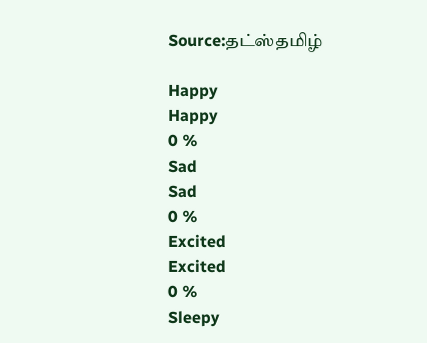Source:தட்ஸ்தமிழ்

Happy
Happy
0 %
Sad
Sad
0 %
Excited
Excited
0 %
Sleepy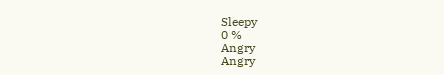Sleepy
0 %
Angry
Angry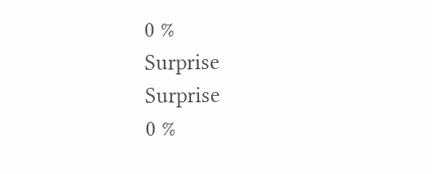0 %
Surprise
Surprise
0 %